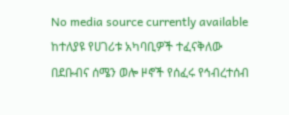No media source currently available
ከተለያዩ የሀገሪቱ አካባቢዎች ተፈናቅለው በደቡብና ሰሜን ወሎ ዞኖች የሰፈሩ የኅብረተሰብ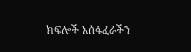ክፍሎች አሰፋፈራችን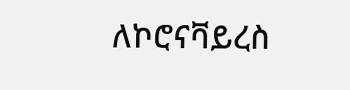ለኮሮናቫይረስ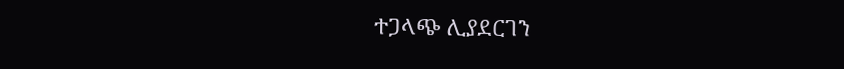ተጋላጭ ሊያደርገን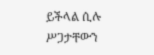ይችላል ሲሉ ሥጋታቸውን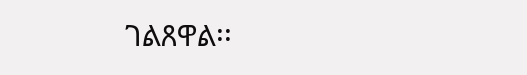ገልጸዋል፡፡